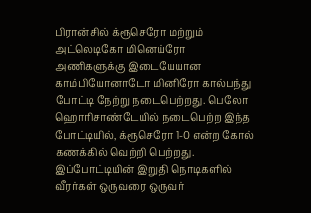பிரான்சில் க்ரூசெரோ மற்றும் அட்லெடிகோ மினெய்ரோ அணிகளுக்கு இடையேயான காம்பியோனாடோ மினிரோ கால்பந்து போட்டி நேற்று நடைபெற்றது. பெலோ ஹொரிசாண்டேயில் நடைபெற்ற இந்த போட்டியில், க்ரூசெரோ 1-0 என்ற கோல் கணக்கில் வெற்றி பெற்றது.
இப்போட்டியின் இறுதி நொடிகளில் வீரர்கள் ஒருவரை ஒருவர்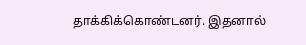தாக்கிக்கொண்டனர். இதனால்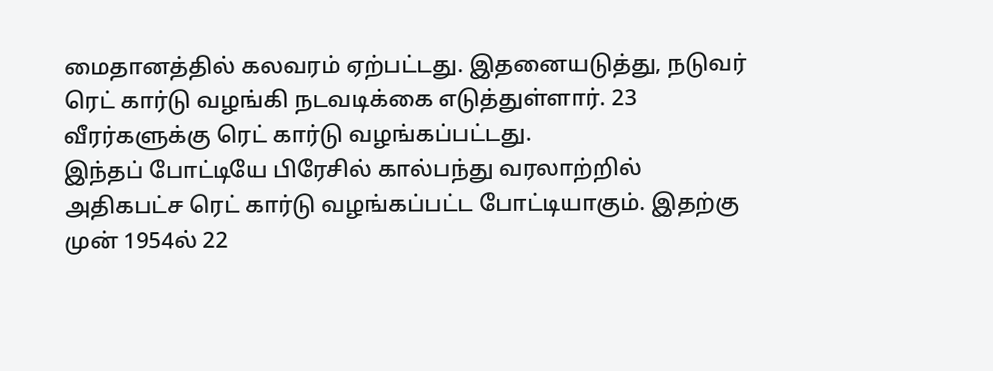மைதானத்தில் கலவரம் ஏற்பட்டது. இதனையடுத்து, நடுவர் ரெட் கார்டு வழங்கி நடவடிக்கை எடுத்துள்ளார். 23 வீரர்களுக்கு ரெட் கார்டு வழங்கப்பட்டது.
இந்தப் போட்டியே பிரேசில் கால்பந்து வரலாற்றில் அதிகபட்ச ரெட் கார்டு வழங்கப்பட்ட போட்டியாகும். இதற்கு முன் 1954ல் 22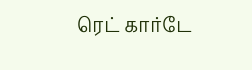ரெட் கார்டே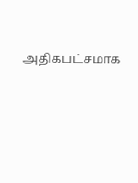அதிகபட்சமாக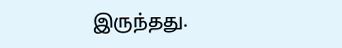இருந்தது.